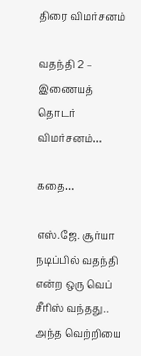திரை விமர்சனம்

வதந்தி 2 – இணையத் தொடர் விமர்சனம்…

கதை…

எஸ்.ஜே. சூர்யா நடிப்பில் வதந்தி என்ற ஒரு வெப் சீரிஸ் வந்தது.. அந்த வெற்றியை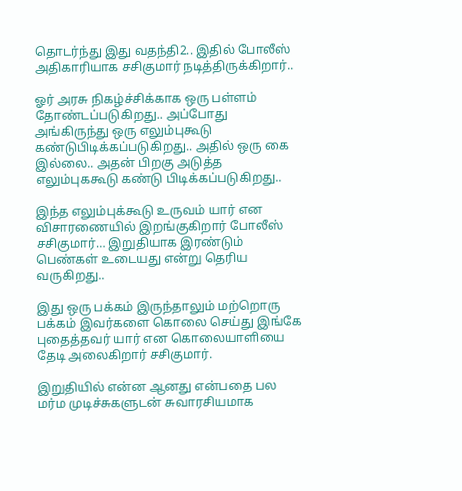தொடர்ந்து இது வதந்தி2.. இதில் போலீஸ் அதிகாரியாக சசிகுமார் நடித்திருக்கிறார்..

ஓர் அரசு நிகழ்ச்சிக்காக ஒரு பள்ளம் தோண்டப்படுகிறது.. அப்போது அங்கிருந்து ஒரு எலும்புகூடு கண்டுபிடிக்கப்படுகிறது.. அதில் ஒரு கை இல்லை.. அதன் பிறகு அடுத்த எலும்புககூடு கண்டு பிடிக்கப்படுகிறது..

இந்த எலும்புக்கூடு உருவம் யார் என விசாரணையில் இறங்குகிறார் போலீஸ் சசிகுமார்… இறுதியாக இரண்டும் பெண்கள் உடையது என்று தெரிய வருகிறது..

இது ஒரு பக்கம் இருந்தாலும் மற்றொரு பக்கம் இவர்களை கொலை செய்து இங்கே புதைத்தவர் யார் என கொலையாளியை தேடி அலைகிறார் சசிகுமார்.

இறுதியில் என்ன ஆனது என்பதை பல மர்ம முடிச்சுகளுடன் சுவாரசியமாக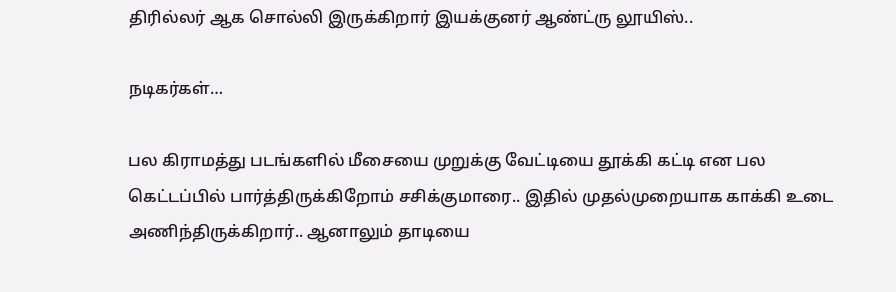திரில்லர் ஆக சொல்லி இருக்கிறார் இயக்குனர் ஆண்ட்ரு லூயிஸ்..

நடிகர்கள்…

பல கிராமத்து படங்களில் மீசையை முறுக்கு வேட்டியை தூக்கி கட்டி என பல கெட்டப்பில் பார்த்திருக்கிறோம் சசிக்குமாரை.. இதில் முதல்முறையாக காக்கி உடை அணிந்திருக்கிறார்.. ஆனாலும் தாடியை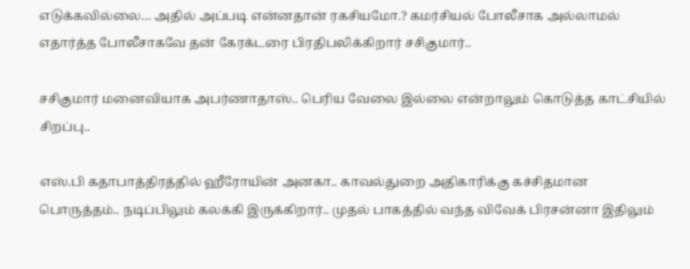எடுக்கவில்லை… அதில் அப்படி என்னதான் ரகசியமோ.? கமர்சியல் போலீசாக அல்லாமல் எதார்த்த போலீசாகவே தன் கேரக்டரை பிரதிபலிக்கிறார் சசிகுமார்..

சசிகுமார் மனைவியாக அபர்ணாதாஸ்.. பெரிய வேலை இல்லை என்றாலும் கொடுத்த காட்சியில் சிறப்பு..

எஸ்.பி கதாபாத்திரத்தில் ஹீரோயின் அனகா.. காவல்துறை அதிகாரிக்கு கச்சிதமான பொருத்தம்.. நடிப்பிலும் கலக்கி இருக்கிறார்.. முதல் பாகத்தில் வந்த விவேக் பிரசன்னா இதிலும்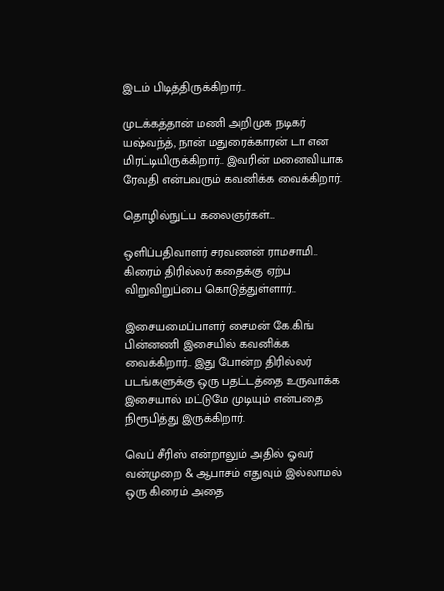இடம் பிடித்திருக்கிறார்..

முடக்கத்தான் மணி அறிமுக நடிகர் யஷ்வந்த், நான் மதுரைக்காரன் டா என மிரட்டியிருக்கிறார்.. இவரின் மனைவியாக ரேவதி என்பவரும் கவனிக்க வைக்கிறார்.

தொழில்நுட்ப கலைஞர்கள்…

ஒளிப்பதிவாளர் சரவணன் ராமசாமி.. கிரைம் திரில்லர் கதைக்கு ஏற்ப விறுவிறுப்பை கொடுத்துள்ளார்..

இசையமைப்பாளர் சைமன் கே.கிங் பின்னணி இசையில் கவனிக்க வைக்கிறார்.. இது போன்ற திரில்லர் படங்களுக்கு ஒரு பதட்டத்தை உருவாக்க இசையால் மட்டுமே முடியும் என்பதை நிரூபித்து இருக்கிறார்.

வெப் சீரிஸ் என்றாலும் அதில் ஓவர் வன்முறை & ஆபாசம் எதுவும் இல்லாமல் ஒரு கிரைம் அதை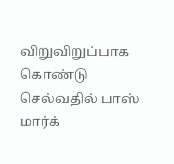விறுவிறுப்பாக கொண்டு செல்வதில் பாஸ் மார்க்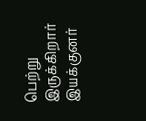பெற்று இருக்கிறார் இயக்குனர்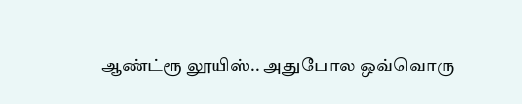ஆண்ட்ரூ லூயிஸ்.. அதுபோல ஒவ்வொரு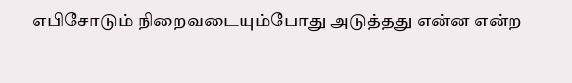எபிசோடும் நிறைவடையும்போது அடுத்தது என்ன என்ற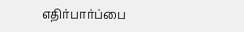எதிர்பார்ப்பை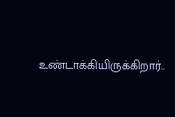உண்டாக்கியிருக்கிறார்..